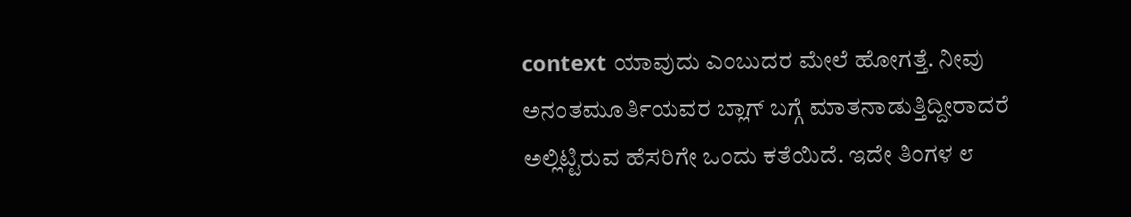context ಯಾವುದು ಎಂಬುದರ ಮೇಲೆ ಹೋಗತ್ತೆ. ನೀವು ಅನಂತಮೂರ್ತಿಯವರ ಬ್ಲಾಗ್ ಬಗ್ಗೆ ಮಾತನಾಡುತ್ತಿದ್ದೀರಾದರೆ ಅಲ್ಲಿಟ್ಟಿರುವ ಹೆಸರಿಗೇ ಒಂದು ಕತೆಯಿದೆ. ಇದೇ ತಿಂಗಳ ೮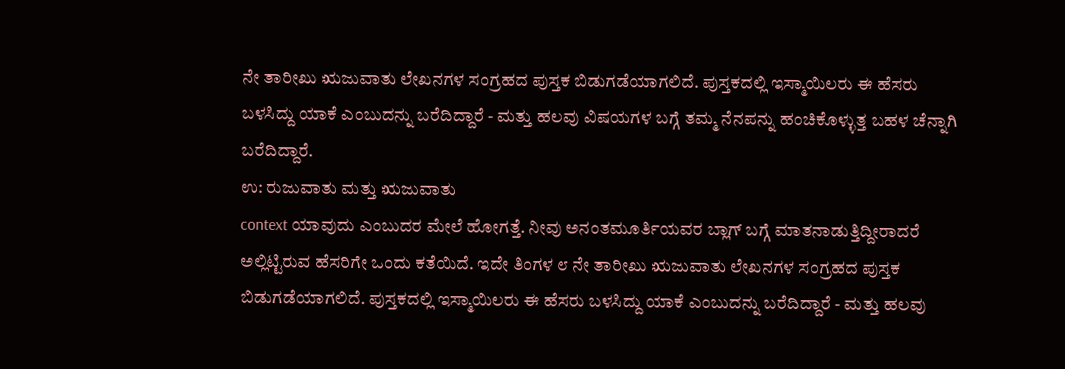ನೇ ತಾರೀಖು ಋಜುವಾತು ಲೇಖನಗಳ ಸಂಗ್ರಹದ ಪುಸ್ತಕ ಬಿಡುಗಡೆಯಾಗಲಿದೆ. ಪುಸ್ತಕದಲ್ಲಿ ಇಸ್ಮಾಯಿಲರು ಈ ಹೆಸರು ಬಳಸಿದ್ದು ಯಾಕೆ ಎಂಬುದನ್ನು ಬರೆದಿದ್ದಾರೆ - ಮತ್ತು ಹಲವು ವಿಷಯಗಳ ಬಗ್ಗೆ ತಮ್ಮ ನೆನಪನ್ನು ಹಂಚಿಕೊಳ್ಳುತ್ತ ಬಹಳ ಚೆನ್ನಾಗಿ ಬರೆದಿದ್ದಾರೆ.
ಉ: ರುಜುವಾತು ಮತ್ತು ಋಜುವಾತು
context ಯಾವುದು ಎಂಬುದರ ಮೇಲೆ ಹೋಗತ್ತೆ. ನೀವು ಅನಂತಮೂರ್ತಿಯವರ ಬ್ಲಾಗ್ ಬಗ್ಗೆ ಮಾತನಾಡುತ್ತಿದ್ದೀರಾದರೆ ಅಲ್ಲಿಟ್ಟಿರುವ ಹೆಸರಿಗೇ ಒಂದು ಕತೆಯಿದೆ. ಇದೇ ತಿಂಗಳ ೮ ನೇ ತಾರೀಖು ಋಜುವಾತು ಲೇಖನಗಳ ಸಂಗ್ರಹದ ಪುಸ್ತಕ ಬಿಡುಗಡೆಯಾಗಲಿದೆ. ಪುಸ್ತಕದಲ್ಲಿ ಇಸ್ಮಾಯಿಲರು ಈ ಹೆಸರು ಬಳಸಿದ್ದು ಯಾಕೆ ಎಂಬುದನ್ನು ಬರೆದಿದ್ದಾರೆ - ಮತ್ತು ಹಲವು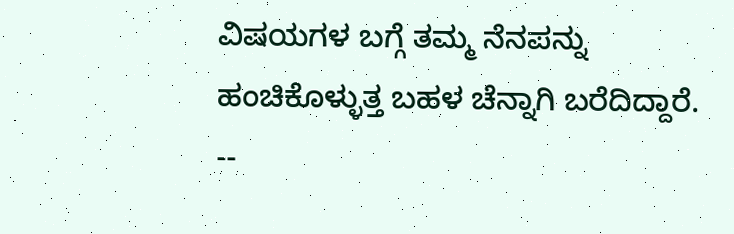ವಿಷಯಗಳ ಬಗ್ಗೆ ತಮ್ಮ ನೆನಪನ್ನು ಹಂಚಿಕೊಳ್ಳುತ್ತ ಬಹಳ ಚೆನ್ನಾಗಿ ಬರೆದಿದ್ದಾರೆ.
--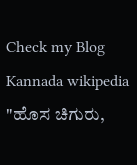Check my Blog
Kannada wikipedia
"ಹೊಸ ಚಿಗುರು,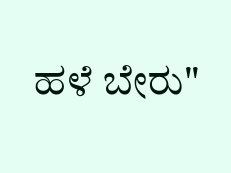ಹಳೆ ಬೇರು"